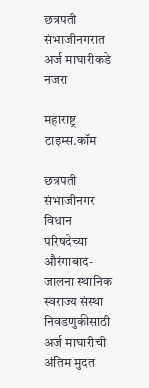छत्रपती संभाजीनगरात अर्ज माघारीकडे नजरा

महाराष्ट्र टाइम्स.कॉम

छत्रपती संभाजीनगर विधान परिषदेच्या औरंगाबाद-जालना स्थानिक स्वराज्य संस्था निवडणुकीसाठी अर्ज माघारीची अंतिम मुदत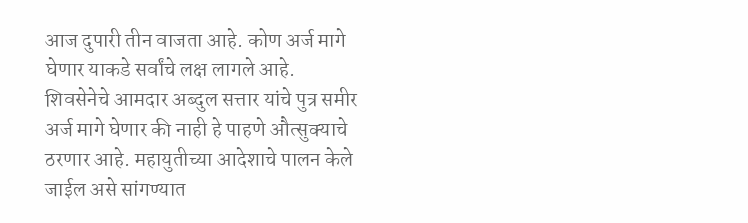आज दुपारी तीन वाजता आहे. कोण अर्ज मागे घेणार याकडे सर्वांचे लक्ष लागले आहे. शिवसेनेचे आमदार अब्दुल सत्तार यांचे पुत्र समीर अर्ज मागे घेणार की नाही हे पाहणे औत्सुक्याचे ठरणार आहे. महायुतीच्या आदेशाचे पालन केले जाईल असे सांगण्यात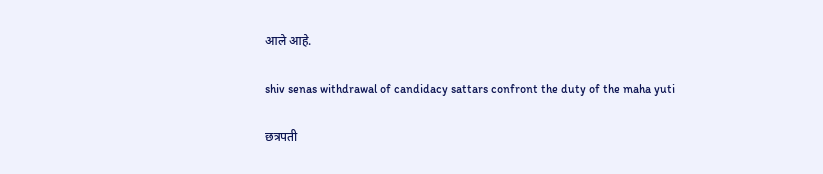आले आहे.

shiv senas withdrawal of candidacy sattars confront the duty of the maha yuti

छत्रपती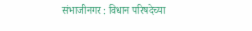संभाजीनगर : विधान परिषदेच्या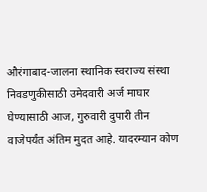औरंगाबाद-जालना स्थानिक स्वराज्य संस्था निवडणुकीसाठी उमेदवारी अर्ज माघार घेण्यासाठी आज, गुरुवारी दुपारी तीन वाजेपर्यंत अंतिम मुदत आहे. यादरम्यान कोण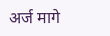अर्ज मागे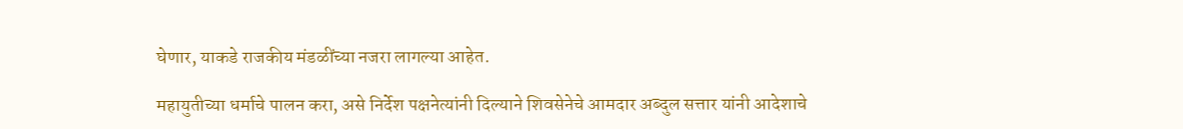घेणार, याकडे राजकीय मंडळींच्या नजरा लागल्या आहेत.

महायुतीच्या धर्माचे पालन करा, असे निर्देश पक्षनेत्यांनी दिल्याने शिवसेनेचे आमदार अब्दुल सत्तार यांनी आदेशाचे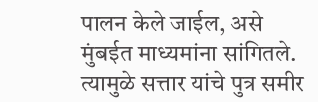पालन केले जाईल, असे मुंबईत माध्यमांना सांगितले. त्यामुळे सत्तार यांचे पुत्र समीर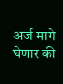अर्ज मागे घेणार की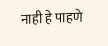नाही हे पाहणे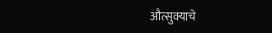औत्सुक्याचे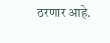ठरणार आहे.